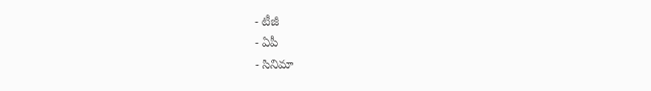- టీజీ
- ఏపీ
- సినిమా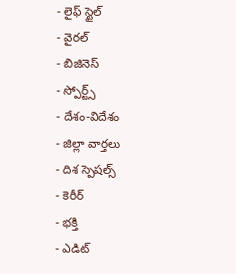- లైఫ్ స్టైల్
- వైరల్
- బిజినెస్
- స్పోర్ట్స్
- దేశం-విదేశం
- జిల్లా వార్తలు
- దిశ స్పెషల్స్
- కెరీర్
- భక్తి
- ఎడిట్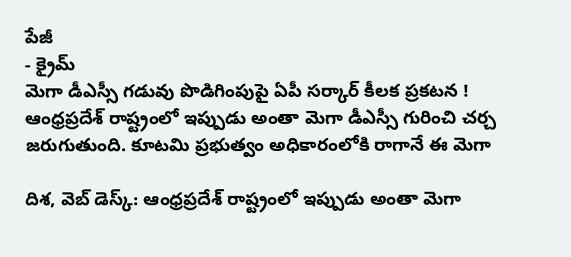పేజీ
- క్రైమ్
మెగా డీఎస్సీ గడువు పొడిగింపుపై ఏపీ సర్కార్ కీలక ప్రకటన !
ఆంధ్రప్రదేశ్ రాష్ట్రంలో ఇప్పుడు అంతా మెగా డీఎస్సీ గురించి చర్చ జరుగుతుంది. కూటమి ప్రభుత్వం అధికారంలోకి రాగానే ఈ మెగా

దిశ, వెబ్ డెస్క్: ఆంధ్రప్రదేశ్ రాష్ట్రంలో ఇప్పుడు అంతా మెగా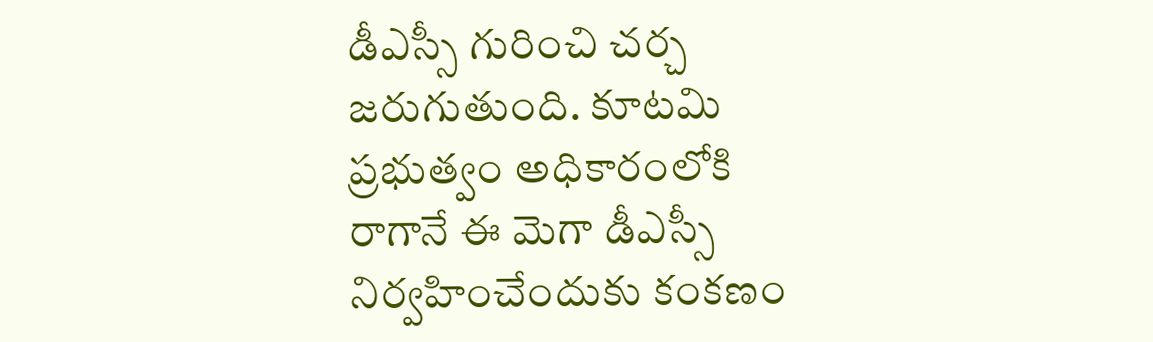డీఎస్సీ గురించి చర్చ జరుగుతుంది. కూటమి ప్రభుత్వం అధికారంలోకి రాగానే ఈ మెగా డీఎస్సీ నిర్వహించేందుకు కంకణం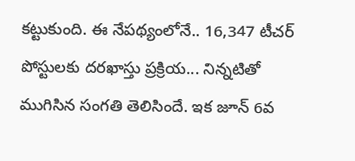కట్టుకుంది. ఈ నేపథ్యంలోనే.. 16,347 టీచర్ పోస్టులకు దరఖాస్తు ప్రక్రియ... నిన్నటితో ముగిసిన సంగతి తెలిసిందే. ఇక జూన్ 6వ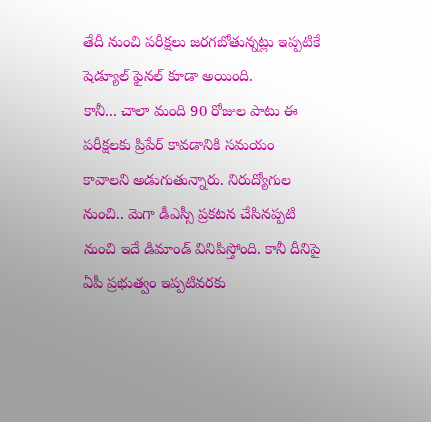తేదీ నుంచి పరీక్షలు జరగబోతున్నట్లు ఇప్పటికే షెడ్యూల్ ఫైనల్ కూడా అయింది.
కానీ... చాలా మంది 90 రోజుల పాటు ఈ పరీక్షలకు ప్రిపేర్ కావడానికి సమయం కావాలని అడుగుతున్నారు. నిరుద్యోగుల నుంచి.. మెగా డీఎస్సీ ప్రకటన చేసినప్పటి నుంచి ఇదే డిమాండ్ వినిపిస్తోంది. కానీ దీనిపై ఏపీ ప్రభుత్వం ఇప్పటివరకు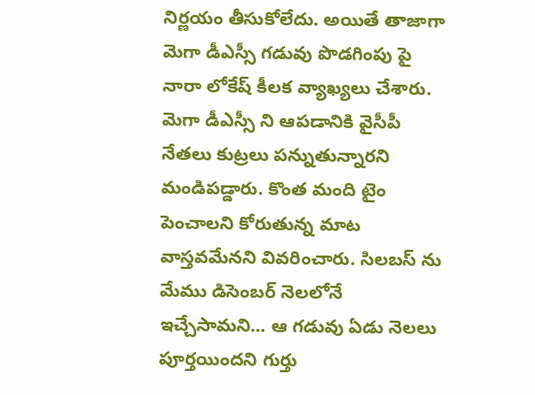నిర్ణయం తీసుకోలేదు. అయితే తాజాగా మెగా డీఎస్సీ గడువు పొడగింపు పై నారా లోకేష్ కీలక వ్యాఖ్యలు చేశారు.
మెగా డీఎస్సీ ని ఆపడానికి వైసీపీ నేతలు కుట్రలు పన్నుతున్నారని మండిపడ్డారు. కొంత మంది టైం పెంచాలని కోరుతున్న మాట వాస్తవమేనని వివరించారు. సిలబస్ ను మేము డిసెంబర్ నెలలోనే ఇచ్చేసామని... ఆ గడువు ఏడు నెలలు పూర్తయిందని గుర్తు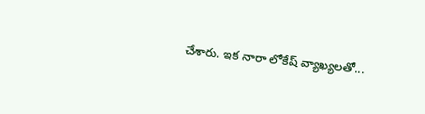చేశారు. ఇక నారా లోకేష్ వ్యాఖ్యలతో...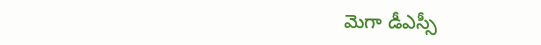మెగా డీఎస్సీ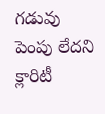గడువు పెంపు లేదని క్లారిటీ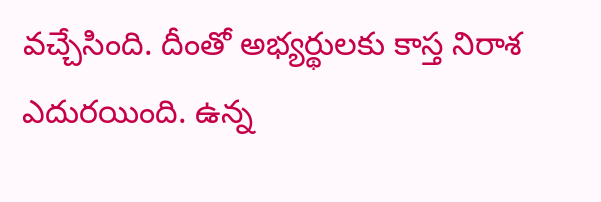వచ్చేసింది. దీంతో అభ్యర్థులకు కాస్త నిరాశ ఎదురయింది. ఉన్న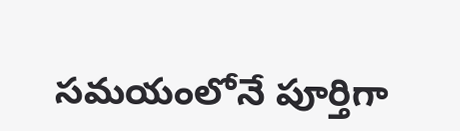సమయంలోనే పూర్తిగా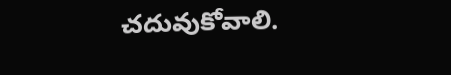చదువుకోవాలి.